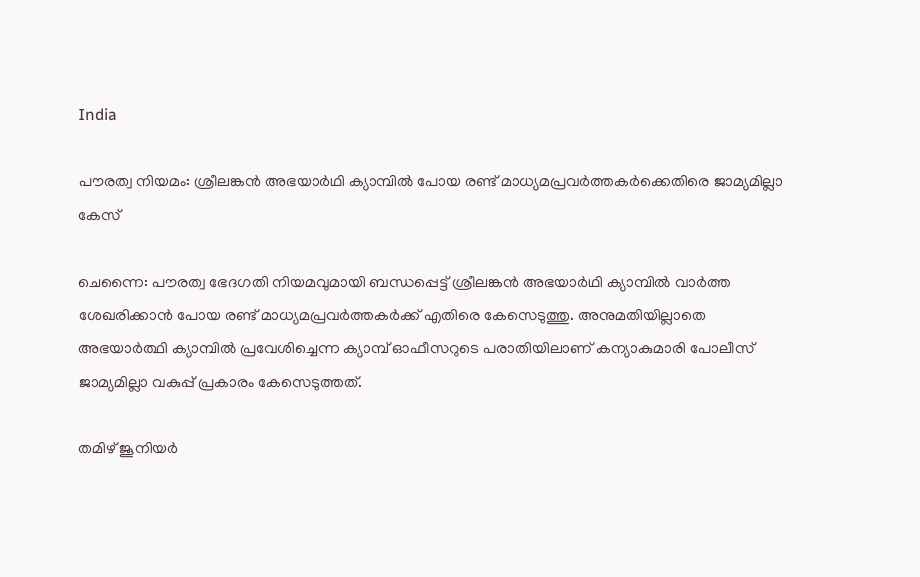India

പൗരത്വ നിയമം: ശ്രീലങ്കന്‍ അഭയാര്‍ഥി ക്യാമ്പില്‍ പോയ രണ്ട് മാധ്യമപ്രവര്‍ത്തകര്‍ക്കെതിരെ ജാമ്യമില്ലാ കേസ്

ചെന്നൈ: പൗരത്വ ഭേദഗതി നിയമവുമായി ബന്ധപ്പെട്ട് ശ്രീലങ്കന്‍ അഭയാര്‍ഥി ക്യാമ്പില്‍ വാര്‍ത്ത ശേഖരിക്കാന്‍ പോയ രണ്ട് മാധ്യമപ്രവര്‍ത്തകര്‍ക്ക് എതിരെ കേസെടുത്തു. അനുമതിയില്ലാതെ അഭയാര്‍ത്ഥി ക്യാമ്പില്‍ പ്രവേശിച്ചെന്ന ക്യാമ്പ് ഓഫീസറുടെ പരാതിയിലാണ് കന്യാകുമാരി പോലീസ് ജാമ്യമില്ലാ വകുപ്പ് പ്രകാരം കേസെടുത്തത്.

തമിഴ് ജൂനിയര്‍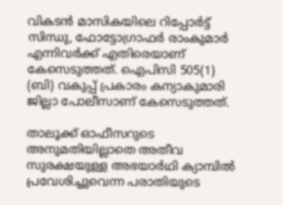വികടന്‍ മാസികയിലെ റിപ്പോര്‍ട്ട് സിന്ധു, ഫോട്ടോഗ്രാഫര്‍ രാംകുമാര്‍ എന്നിവര്‍ക്ക് എതിരെയാണ് കേസെടുത്തത്. ഐപിസി 505(1) (ബി) വകുപ്പ് പ്രകാരം കന്യാകുമാരി ജില്ലാ പോലീസാണ് കേസെടുത്തത്.

താലൂക്ക് ഓഫീസറുടെ അനുമതിയില്ലാതെ അതീവ സുരക്ഷയുള്ള അഭയാര്‍ഥി ക്യാമ്പില്‍ പ്രവേശിച്ചുവെന്ന പരാതിയുടെ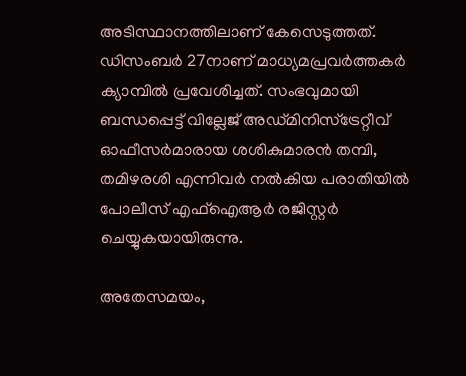അടിസ്ഥാനത്തിലാണ് കേസെടുത്തത്. ഡിസംബര്‍ 27നാണ് മാധ്യമപ്രവര്‍ത്തകര്‍ ക്യാമ്പില്‍ പ്രവേശിച്ചത്. സംഭവുമായി ബന്ധപ്പെട്ട് വില്ലേജ് അഡ്മിനിസ്‌ട്രേറ്റീവ് ഓഫീസര്‍മാരായ ശശികുമാരന്‍ തമ്പി, തമിഴരശി എന്നിവര്‍ നല്‍കിയ പരാതിയില്‍ പോലീസ് എഫ്ഐആര്‍ രജിസ്റ്റര്‍ ചെയ്യുകയായിരുന്നു.

അതേസമയം,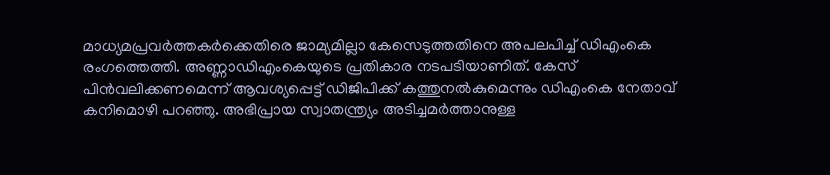മാധ്യമപ്രവര്‍ത്തകര്‍ക്കെതിരെ ജാമ്യമില്ലാ കേസെടുത്തതിനെ അപലപിച്ച് ഡിഎംകെ രംഗത്തെത്തി. അണ്ണാഡിഎംകെയുടെ പ്രതികാര നടപടിയാണിത്. കേസ് പിന്‍വലിക്കണമെന്ന് ആവശ്യപ്പെട്ട് ഡിജിപിക്ക് കത്തുനല്‍കുമെന്നും ഡിഎംകെ നേതാവ് കനിമൊഴി പറഞ്ഞു. അഭിപ്രായ സ്വാതന്ത്ര്യം അടിച്ചമര്‍ത്താനുള്ള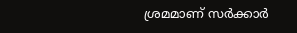ശ്രമമാണ് സര്‍ക്കാര്‍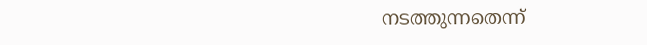നടത്തുന്നതെന്ന്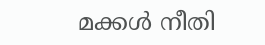മക്കള്‍ നീതി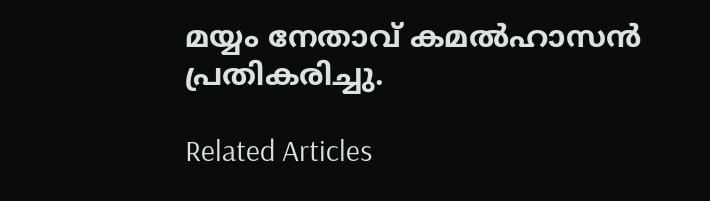മയ്യം നേതാവ് കമല്‍ഹാസന്‍ പ്രതികരിച്ചു.

Related Articles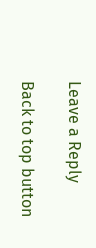Leave a Reply

Back to top button